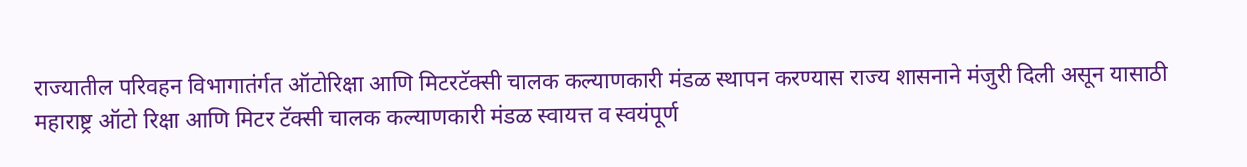राज्यातील परिवहन विभागातंर्गत ऑटोरिक्षा आणि मिटरटॅक्सी चालक कल्याणकारी मंडळ स्थापन करण्यास राज्य शासनाने मंजुरी दिली असून यासाठी महाराष्ट्र ऑटो रिक्षा आणि मिटर टॅक्सी चालक कल्याणकारी मंडळ स्वायत्त व स्वयंपूर्ण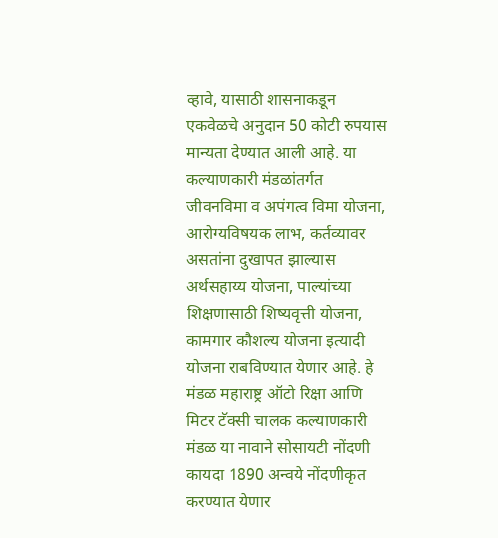व्हावे, यासाठी शासनाकडून एकवेळचे अनुदान 50 कोटी रुपयास मान्यता देण्यात आली आहे. या कल्याणकारी मंडळांतर्गत जीवनविमा व अपंगत्व विमा योजना, आरोग्यविषयक लाभ, कर्तव्यावर असतांना दुखापत झाल्यास अर्थसहाय्य योजना, पाल्यांच्या शिक्षणासाठी शिष्यवृत्ती योजना, कामगार कौशल्य योजना इत्यादी योजना राबविण्यात येणार आहे. हे मंडळ महाराष्ट्र ऑटो रिक्षा आणि मिटर टॅक्सी चालक कल्याणकारी मंडळ या नावाने सोसायटी नोंदणी कायदा 1890 अन्वये नोंदणीकृत करण्यात येणार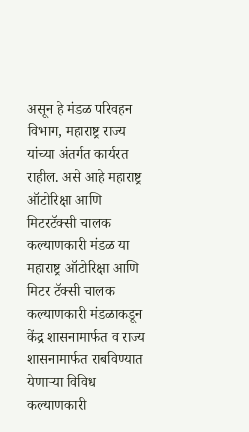असून हे मंडळ परिवहन विभाग, महाराष्ट्र राज्य यांच्या अंतर्गत कार्यरत राहील. असे आहे महाराष्ट्र ऑटोरिक्षा आणि मिटरटॅक्सी चालक कल्याणकारी मंडळ या महाराष्ट्र ऑटोरिक्षा आणि मिटर टॅक्सी चालक कल्याणकारी मंडळाकडून केंद्र शासनामार्फत व राज्य शासनामार्फत राबविण्यात येणाऱ्या विविध कल्याणकारी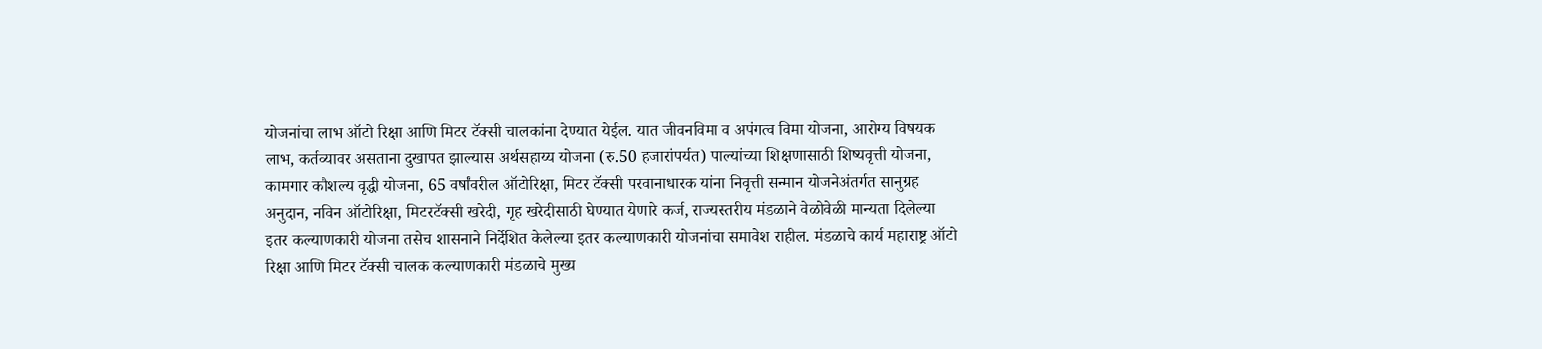योजनांचा लाभ ऑटो रिक्षा आणि मिटर टॅक्सी चालकांना देण्यात येईल. यात जीवनविमा व अपंगत्व विमा योजना, आरोग्य विषयक लाभ, कर्तव्यावर असताना दुखापत झाल्यास अर्थसहाय्य योजना (रु.50 हजारांपर्यत) पाल्यांच्या शिक्षणासाठी शिष्यवृत्ती योजना, कामगार कौशल्य वृद्धी योजना, 65 वर्षांवरील ऑटोरिक्षा, मिटर टॅक्सी परवानाधारक यांना निवृत्ती सन्मान योजनेअंतर्गत सानुग्रह अनुदान, नविन ऑटोरिक्षा, मिटरटॅक्सी खरेदी, गृह खरेदीसाठी घेण्यात येणारे कर्ज, राज्यस्तरीय मंडळाने वेळोवेळी मान्यता दिलेल्या इतर कल्याणकारी योजना तसेच शासनाने निर्देशित केलेल्या इतर कल्याणकारी योजनांचा समावेश राहील. मंडळाचे कार्य महाराष्ट्र ऑटो रिक्षा आणि मिटर टॅक्सी चालक कल्याणकारी मंडळाचे मुख्य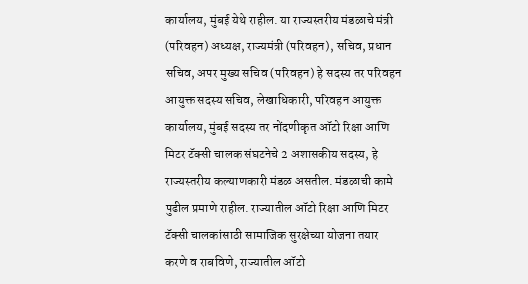कार्यालय, मुंबई येथे राहील. या राज्यस्तरीय मंडळाचे मंत्री (परिवहन) अध्यक्ष, राज्यमंत्री (परिवहन), सचिव, प्रधान सचिव, अपर मुख्य सचिव (परिवहन) हे सदस्य तर परिवहन आयुक्त सदस्य सचिव, लेखाधिकारी, परिवहन आयुक्त कार्यालय, मुंबई सदस्य तर नोंदणीकृत ऑटो रिक्षा आणि मिटर टॅक्सी चालक संघटनेचे 2 अशासकीय सदस्य, हे राज्यस्तरीय कल्याणकारी मंडळ असतील. मंडळाची कामे पुढील प्रमाणे राहील. राज्यातील ऑटो रिक्षा आणि मिटर टॅक्सी चालकांसाठी सामाजिक सुरक्षेच्या योजना तयार करणे व राबविणे, राज्यातील ऑटो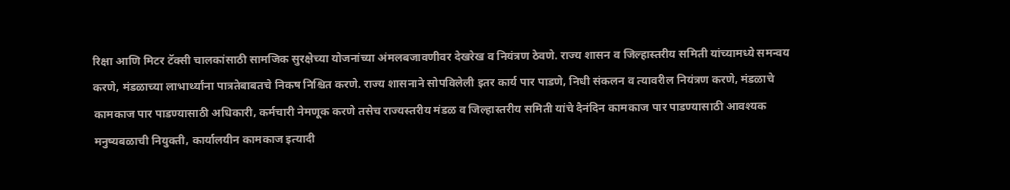रिक्षा आणि मिटर टॅक्सी चालकांसाठी सामजिक सुरक्षेच्या योजनांच्या अंमलबजावणीवर देखरेख व नियंत्रण ठेवणे. राज्य शासन व जिल्हास्तरीय समिती यांच्यामध्ये समन्वय करणे, मंडळाच्या लाभार्थ्यांना पात्रतेबाबतचे निकष निश्चित करणे. राज्य शासनाने सोपविलेली इतर कार्य पार पाडणे, निधी संकलन व त्यावरील नियंत्रण करणे, मंडळाचे कामकाज पार पाडण्यासाठी अधिकारी, कर्मचारी नेमणूक करणे तसेच राज्यस्तरीय मंडळ व जिल्हास्तरीय समिती यांचे दैनंदिन कामकाज पार पाडण्यासाठी आवश्यक मनुष्यबळाची नियुक्ती, कार्यालयीन कामकाज इत्यादी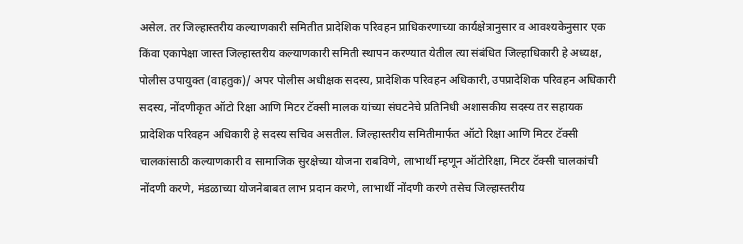असेल. तर जिल्हास्तरीय कल्याणकारी समितीत प्रादेशिक परिवहन प्राधिकरणाच्या कार्यक्षेत्रानुसार व आवश्यकेनुसार एक किंवा एकापेक्षा जास्त जिल्हास्तरीय कल्याणकारी समिती स्थापन करण्यात येतील त्या संबंधित जिल्हाधिकारी हे अध्यक्ष, पोलीस उपायुक्त (वाहतुक)/ अपर पोलीस अधीक्षक सदस्य, प्रादेशिक परिवहन अधिकारी, उपप्रादेशिक परिवहन अधिकारी सदस्य, नोंदणीकृत ऑटो रिक्षा आणि मिटर टॅक्सी मालक यांच्या संघटनेचे प्रतिनिधी अशासकीय सदस्य तर सहायक प्रादेशिक परिवहन अधिकारी हे सदस्य सचिव असतील. जिल्हास्तरीय समितीमार्फत ऑटो रिक्षा आणि मिटर टॅक्सी चालकांसाठी कल्याणकारी व सामाजिक सुरक्षेच्या योजना राबविणे, लाभार्थी म्हणून ऑटोरिक्षा, मिटर टॅक्सी चालकांची नोंदणी करणे, मंडळाच्या योजनेबाबत लाभ प्रदान करणे, लाभार्थी नोंदणी करणे तसेच जिल्हास्तरीय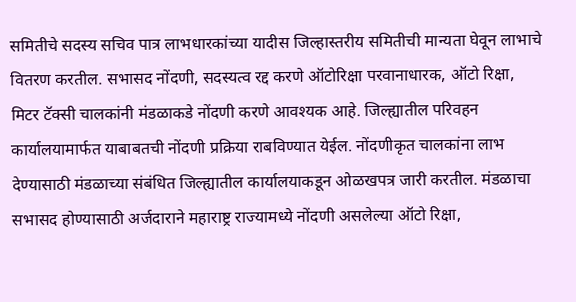समितीचे सदस्य सचिव पात्र लाभधारकांच्या यादीस जिल्हास्तरीय समितीची मान्यता घेवून लाभाचे वितरण करतील. सभासद नोंदणी, सदस्यत्व रद्द करणे ऑटोरिक्षा परवानाधारक, ऑटो रिक्षा, मिटर टॅक्सी चालकांनी मंडळाकडे नोंदणी करणे आवश्यक आहे. जिल्ह्यातील परिवहन कार्यालयामार्फत याबाबतची नोंदणी प्रक्रिया राबविण्यात येईल. नोंदणीकृत चालकांना लाभ देण्यासाठी मंडळाच्या संबंधित जिल्ह्यातील कार्यालयाकडून ओळखपत्र जारी करतील. मंडळाचा सभासद होण्यासाठी अर्जदाराने महाराष्ट्र राज्यामध्ये नोंदणी असलेल्या ऑटो रिक्षा,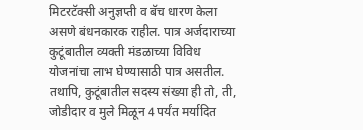मिटरटॅक्सी अनुज्ञप्ती व बॅच धारण केला असणे बंधनकारक राहील. पात्र अर्जदाराच्या कुटूंबातील व्यक्ती मंडळाच्या विविध योजनांचा लाभ घेण्यासाठी पात्र असतील. तथापि, कुटूंबातील सदस्य संख्या ही तो, ती, जोडीदार व मुले मिळून 4 पर्यंत मर्यादित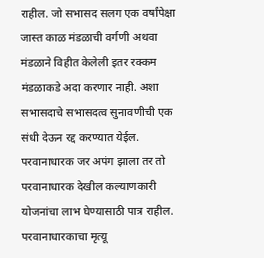राहील. जो सभासद सलग एक वर्षांपेक्षा जास्त काळ मंडळाची वर्गणी अथवा मंडळाने विहीत केलेली इतर रक्कम मंडळाकडे अदा करणार नाही. अशा सभासदाचे सभासदत्व सुनावणीची एक संधी देऊन रद्द करण्यात येईल. परवानाधारक जर अपंग झाला तर तो परवानाधारक देखील कल्याणकारी योजनांचा लाभ घेण्यासाठी पात्र राहील. परवानाधारकाचा मृत्यू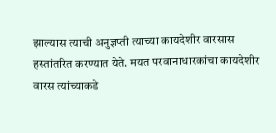झाल्यास त्याची अनुज्ञप्ती त्याच्या कायदेशीर वारसास हस्तांतरित करण्यात येते. मयत परवानाधारकांचा कायदेशीर वारस त्यांच्याकडे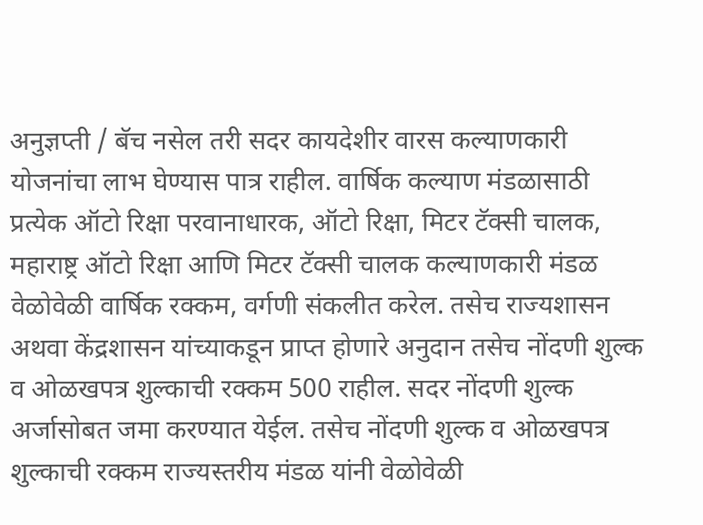अनुज्ञप्ती / बॅच नसेल तरी सदर कायदेशीर वारस कल्याणकारी योजनांचा लाभ घेण्यास पात्र राहील. वार्षिक कल्याण मंडळासाठी प्रत्येक ऑटो रिक्षा परवानाधारक, ऑटो रिक्षा, मिटर टॅक्सी चालक, महाराष्ट्र ऑटो रिक्षा आणि मिटर टॅक्सी चालक कल्याणकारी मंडळ वेळोवेळी वार्षिक रक्कम, वर्गणी संकलीत करेल. तसेच राज्यशासन अथवा केंद्रशासन यांच्याकडून प्राप्त होणारे अनुदान तसेच नोंदणी शुल्क व ओळखपत्र शुल्काची रक्कम 500 राहील. सदर नोंदणी शुल्क अर्जासोबत जमा करण्यात येईल. तसेच नोंदणी शुल्क व ओळखपत्र शुल्काची रक्कम राज्यस्तरीय मंडळ यांनी वेळोवेळी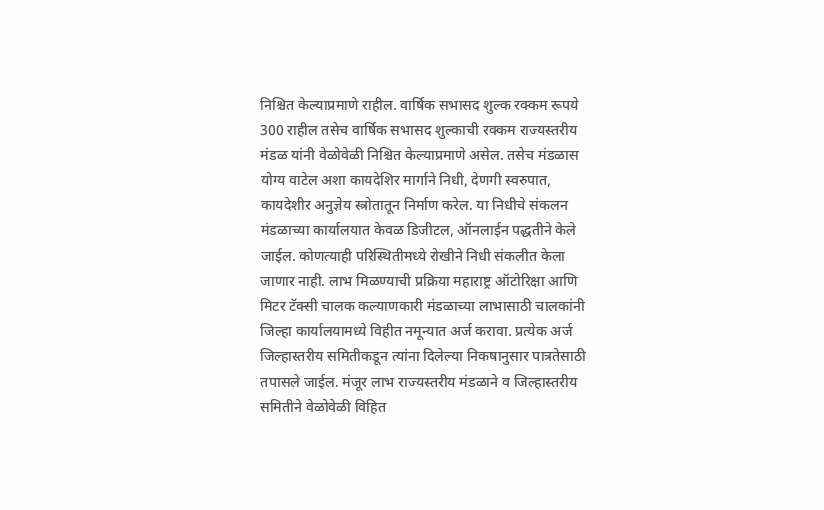निश्चित केल्याप्रमाणे राहील. वार्षिक सभासद शुल्क रक्कम रूपये 300 राहील तसेच वार्षिक सभासद शुल्काची रक्कम राज्यस्तरीय मंडळ यांनी वेळोवेळी निश्चित केल्याप्रमाणे असेल. तसेच मंडळास योग्य वाटेल अशा कायदेशिर मार्गाने निधी, देणगी स्वरुपात, कायदेशीर अनुज्ञेय स्त्रोतातून निर्माण करेल. या निधीचे संकलन मंडळाच्या कार्यालयात केवळ डिजीटल, ऑनलाईन पद्धतीने केले जाईल. कोणत्याही परिस्थितीमध्ये रोखीने निधी संकलीत केला जाणार नाही. लाभ मिळण्याची प्रक्रिया महाराष्ट्र ऑटोरिक्षा आणि मिटर टॅक्सी चालक कल्याणकारी मंडळाच्या लाभासाठी चालकांनी जिल्हा कार्यालयामध्ये विहीत नमून्यात अर्ज करावा. प्रत्येक अर्ज जिल्हास्तरीय समितीकडून त्यांना दिलेल्या निकषानुसार पात्रतेसाठी तपासले जाईल. मंजूर लाभ राज्यस्तरीय मंडळाने व जिल्हास्तरीय समितीने वेळोवेळी विहित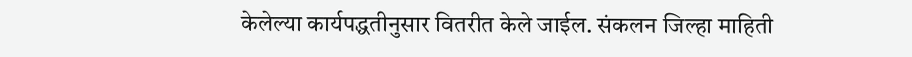केलेल्या कार्यपद्धतीनुसार वितरीत केले जाईल. संकलन जिल्हा माहिती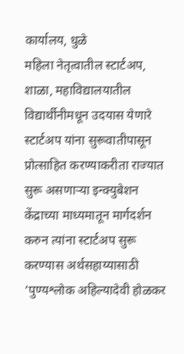कार्यालय, धुळे
महिला नेतृत्वातील स्टार्टअप, शाळा, महाविद्यालयातील विद्यार्थीनीमधून उदयास येणारे स्टार्टअप यांना सुरूवातीपासून प्रोत्साहित करण्याकरीता राज्यात सुरू असणाऱ्या इन्क्युबेशन केंद्राच्या माध्यमातून मार्गदर्शन करुन त्यांना स्टार्टअप सुरू करण्यास अर्थसहाय्यासाठी ‘पुण्यश्लोक अहिल्यादेवी होळकर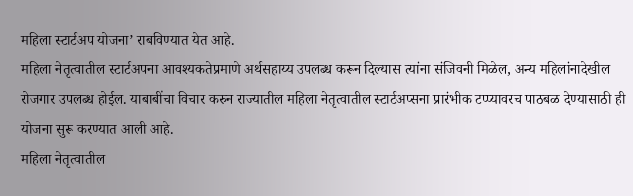महिला स्टार्टअप योजना’ राबविण्यात येत आहे.
महिला नेतृत्वातील स्टार्टअपना आवश्यकतेप्रमाणे अर्थसहाय्य उपलब्ध करून दिल्यास त्यांना संजिवनी मिळेल, अन्य महिलांनादेखील रोजगार उपलब्ध होईल. याबाबींचा विचार करुन राज्यातील महिला नेतृत्वातील स्टार्टअप्सना प्रारंभीक टप्प्यावरच पाठबळ देण्यासाठी ही योजना सुरू करण्यात आली आहे.
महिला नेतृत्वातील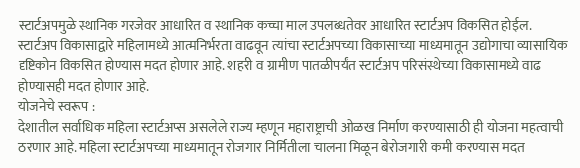स्टार्टअपमुळे स्थानिक गरजेवर आधारित व स्थानिक कच्चा माल उपलब्धतेवर आधारित स्टार्टअप विकसित होईल. स्टार्टअप विकासाद्वारे महिलामध्ये आत्मनिर्भरता वाढवून त्यांचा स्टार्टअपच्या विकासाच्या माध्यमातून उद्योगाचा व्यासायिक दृष्टिकोन विकसित होण्यास मदत होणार आहे. शहरी व ग्रामीण पातळीपर्यंत स्टार्टअप परिसंस्थेच्या विकासामध्ये वाढ होण्यासही मदत होणार आहे.
योजनेचे स्वरूप :
देशातील सर्वाधिक महिला स्टार्टअप्स असलेले राज्य म्हणून महाराष्ट्राची ओळख निर्माण करण्यासाठी ही योजना महत्वाची ठरणार आहे. महिला स्टार्टअपच्या माध्यमातून रोजगार निर्मितीला चालना मिळून बेरोजगारी कमी करण्यास मदत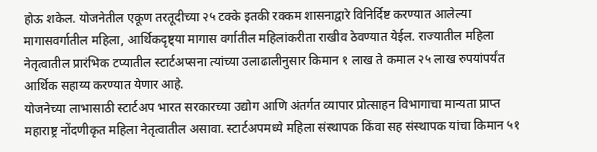होऊ शकेल. योजनेतील एकूण तरतूदीच्या २५ टक्के इतकी रक्कम शासनाद्वारे विनिर्दिष्ट करण्यात आलेल्या मागासवर्गातील महिला, आर्थिकदृष्ट्या मागास वर्गातील महिलांकरीता राखीव ठेवण्यात येईल. राज्यातील महिला नेतृत्वातील प्रारंभिक टप्यातील स्टार्टअप्सना त्यांच्या उलाढालीनुसार किमान १ लाख ते कमाल २५ लाख रुपयांपर्यंत आर्थिक सहाय्य करण्यात येणार आहे.
योजनेच्या लाभासाठी स्टार्टअप भारत सरकारच्या उद्योग आणि अंतर्गत व्यापार प्रोत्साहन विभागाचा मान्यता प्राप्त महाराष्ट्र नोंदणीकृत महिला नेतृत्वातील असावा. स्टार्टअपमध्ये महिला संस्थापक किंवा सह संस्थापक यांचा किमान ५१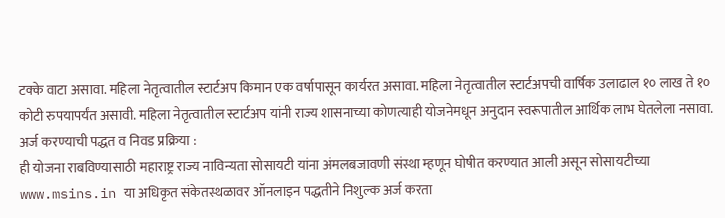टक्के वाटा असावा. महिला नेतृत्वातील स्टार्टअप किमान एक वर्षापासून कार्यरत असावा. महिला नेतृत्वातील स्टार्टअपची वार्षिक उलाढाल १० लाख ते १० कोटी रुपयापर्यंत असावी. महिला नेतृत्वातील स्टार्टअप यांनी राज्य शासनाच्या कोणत्याही योजनेमधून अनुदान स्वरूपातील आर्थिक लाभ घेतलेला नसावा.
अर्ज करण्याची पद्धत व निवड प्रक्रिया :
ही योजना राबविण्यासाठी महाराष्ट्र राज्य नाविन्यता सोसायटी यांना अंमलबजावणी संस्था म्हणून घोषीत करण्यात आली असून सोसायटीच्या www.msins.in या अधिकृत संकेतस्थळावर ऑनलाइन पद्धतीने निशुल्क अर्ज करता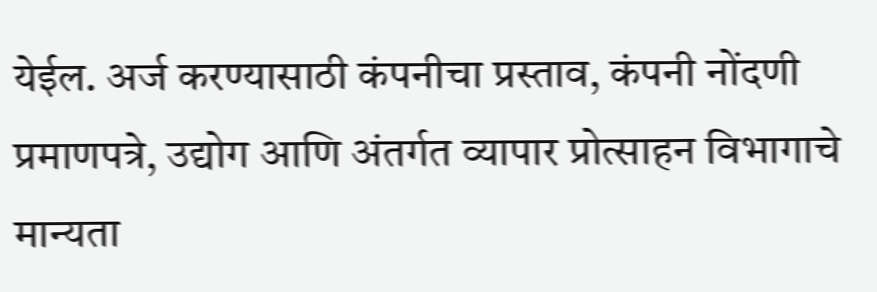येईल. अर्ज करण्यासाठी कंपनीचा प्रस्ताव, कंपनी नोंदणी प्रमाणपत्रे, उद्योग आणि अंतर्गत व्यापार प्रोत्साहन विभागाचे मान्यता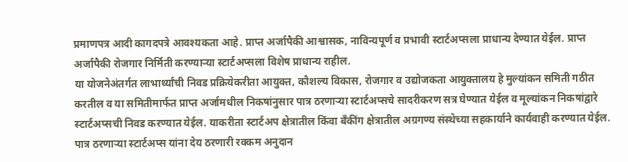प्रमाणपत्र आदी कागदपत्रे आवश्यकता आहे. प्राप्त अर्जापैकी आश्वासक, नाविन्यपूर्ण व प्रभावी स्टार्टअप्सला प्राधान्य देण्यात येईल. प्राप्त अर्जापैकी रोजगार निर्मिती करण्याऱ्या स्टार्टअप्सला विशेष प्राधान्य राहील.
या योजनेअंतर्गत लाभार्थ्यांची निवड प्रक्रियेकरीता आयुक्त, कौशल्य विकास, रोजगार व उद्योजकता आयुक्तालय हे मुल्यांकन समिती गठीत करतील व या समितीमार्फत प्राप्त अर्जामधील निकषांनुसार पात्र ठरणाऱ्या स्टार्टअप्सचे सादरीकरण सत्र घेण्यात येईल व मूल्यांकन निकषांद्वारे स्टार्टअप्सची निवड करण्यात येईल. याकरीता स्टार्टअप क्षेत्रातील किंवा बँकींग क्षेत्रातील अग्रगण्य संस्थेच्या सहकार्याने कार्यवाही करण्यात येईल. पात्र ठरणाऱ्या स्टार्टअप्स यांना देय ठरणारी रक्कम अनुदान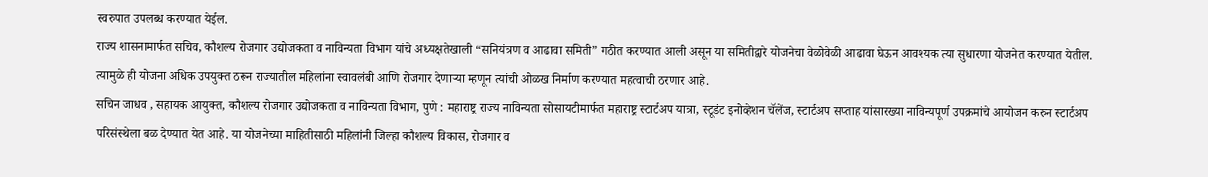स्वरुपात उपलब्ध करण्यात येईल.
राज्य शासनामार्फत सचिव, कौशल्य रोजगार उद्योजकता व नाविन्यता विभाग यांचे अध्यक्षतेखाली “सनियंत्रण व आढावा समिती” गठीत करण्यात आली असून या समितीद्वारे योजनेचा वेळोवेळी आढावा घेऊन आवश्यक त्या सुधारणा योजनेत करण्यात येतील. त्यामुळे ही योजना अधिक उपयुक्त ठरून राज्यातील महिलांना स्वावलंबी आणि रोजगार देणाऱ्या म्हणून त्यांची ओळख निर्माण करण्यात महत्वाची ठरणार आहे.
सचिन जाधव , सहायक आयुक्त, कौशल्य रोजगार उद्योजकता व नाविन्यता विभाग, पुणे : महाराष्ट्र राज्य नाविन्यता सोसायटीमार्फत महाराष्ट्र स्टार्टअप यात्रा, स्टूडंट इनोव्हेशन चॅलेंज, स्टार्टअप सप्ताह यांसारख्या नाविन्यपूर्ण उपक्रमांचे आयोजन करुन स्टार्टअप परिसंस्थेला बळ देण्यात येत आहे. या योजनेच्या माहितीसाठी महिलांनी जिल्हा कौशल्य विकास, रोजगार व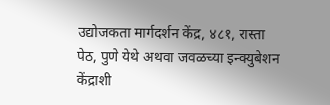उद्योजकता मार्गदर्शन केंद्र, ४८१, रास्ता पेठ, पुणे येथे अथवा जवळच्या इन्क्युबेशन केंद्राशी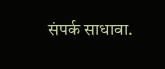संपर्क साधावा.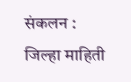संकलन :
जिल्हा माहिती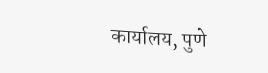कार्यालय, पुणे